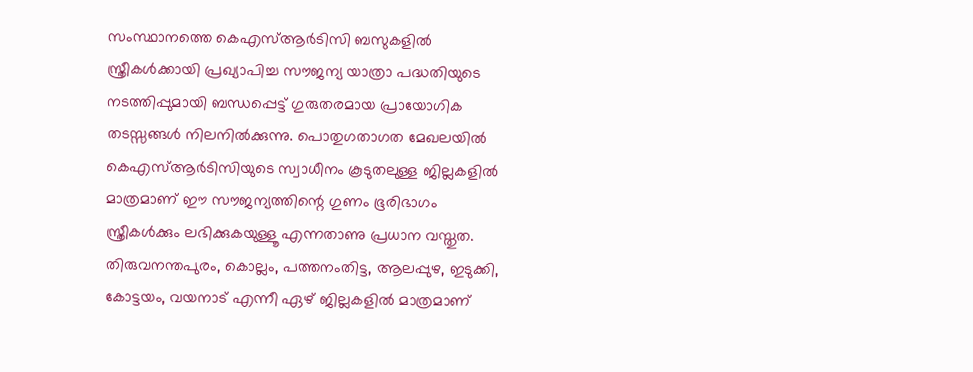സംസ്ഥാനത്തെ കെഎസ്ആർടിസി ബസുകളിൽ സ്ത്രീകൾക്കായി പ്രഖ്യാപിച്ച സൗജന്യ യാത്രാ പദ്ധതിയുടെ നടത്തിപ്പുമായി ബന്ധപ്പെട്ട് ഗുരുതരമായ പ്രായോഗിക തടസ്സങ്ങൾ നിലനിൽക്കുന്നു. പൊതുഗതാഗത മേഖലയിൽ കെഎസ്ആർടിസിയുടെ സ്വാധീനം കൂടുതലുള്ള ജില്ലകളിൽ മാത്രമാണ് ഈ സൗജന്യത്തിന്റെ ഗുണം ഭൂരിഭാഗം സ്ത്രീകൾക്കും ലഭിക്കുകയുള്ളൂ എന്നതാണു പ്രധാന വസ്തുത.
തിരുവനന്തപുരം, കൊല്ലം, പത്തനംതിട്ട, ആലപ്പുഴ, ഇടുക്കി, കോട്ടയം, വയനാട് എന്നീ ഏഴ് ജില്ലകളിൽ മാത്രമാണ്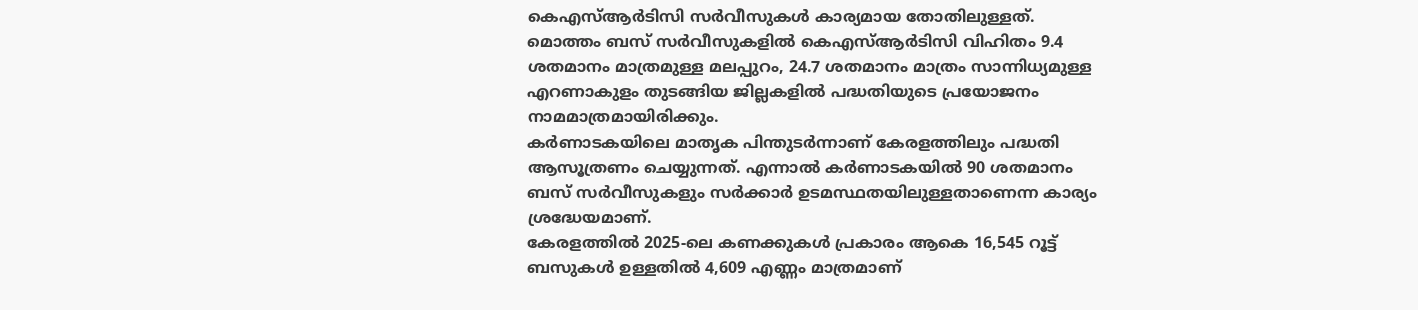കെഎസ്ആർടിസി സർവീസുകൾ കാര്യമായ തോതിലുള്ളത്. മൊത്തം ബസ് സർവീസുകളിൽ കെഎസ്ആർടിസി വിഹിതം 9.4 ശതമാനം മാത്രമുള്ള മലപ്പുറം, 24.7 ശതമാനം മാത്രം സാന്നിധ്യമുള്ള എറണാകുളം തുടങ്ങിയ ജില്ലകളിൽ പദ്ധതിയുടെ പ്രയോജനം നാമമാത്രമായിരിക്കും.
കർണാടകയിലെ മാതൃക പിന്തുടർന്നാണ് കേരളത്തിലും പദ്ധതി ആസൂത്രണം ചെയ്യുന്നത്. എന്നാൽ കർണാടകയിൽ 90 ശതമാനം ബസ് സർവീസുകളും സർക്കാർ ഉടമസ്ഥതയിലുള്ളതാണെന്ന കാര്യം ശ്രദ്ധേയമാണ്.
കേരളത്തിൽ 2025-ലെ കണക്കുകൾ പ്രകാരം ആകെ 16,545 റൂട്ട് ബസുകൾ ഉള്ളതിൽ 4,609 എണ്ണം മാത്രമാണ്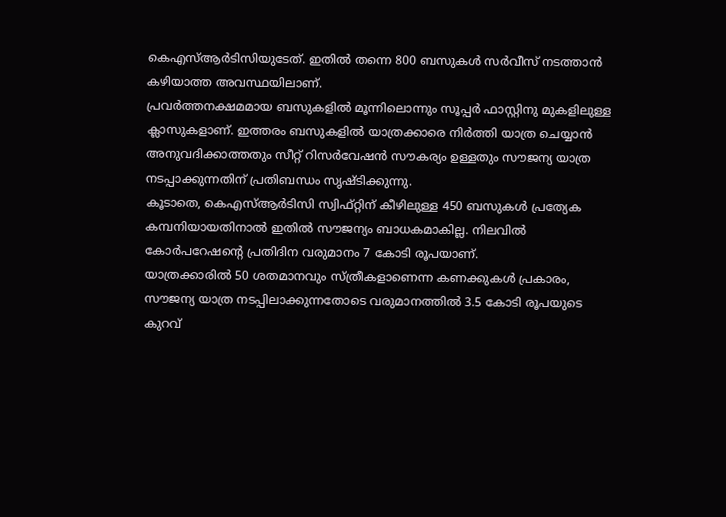കെഎസ്ആർടിസിയുടേത്. ഇതിൽ തന്നെ 800 ബസുകൾ സർവീസ് നടത്താൻ കഴിയാത്ത അവസ്ഥയിലാണ്.
പ്രവർത്തനക്ഷമമായ ബസുകളിൽ മൂന്നിലൊന്നും സൂപ്പർ ഫാസ്റ്റിനു മുകളിലുള്ള ക്ലാസുകളാണ്. ഇത്തരം ബസുകളിൽ യാത്രക്കാരെ നിർത്തി യാത്ര ചെയ്യാൻ അനുവദിക്കാത്തതും സീറ്റ് റിസർവേഷൻ സൗകര്യം ഉള്ളതും സൗജന്യ യാത്ര നടപ്പാക്കുന്നതിന് പ്രതിബന്ധം സൃഷ്ടിക്കുന്നു.
കൂടാതെ, കെഎസ്ആർടിസി സ്വിഫ്റ്റിന് കീഴിലുള്ള 450 ബസുകൾ പ്രത്യേക കമ്പനിയായതിനാൽ ഇതിൽ സൗജന്യം ബാധകമാകില്ല. നിലവിൽ കോർപറേഷന്റെ പ്രതിദിന വരുമാനം 7 കോടി രൂപയാണ്.
യാത്രക്കാരിൽ 50 ശതമാനവും സ്ത്രീകളാണെന്ന കണക്കുകൾ പ്രകാരം, സൗജന്യ യാത്ര നടപ്പിലാക്കുന്നതോടെ വരുമാനത്തിൽ 3.5 കോടി രൂപയുടെ കുറവ്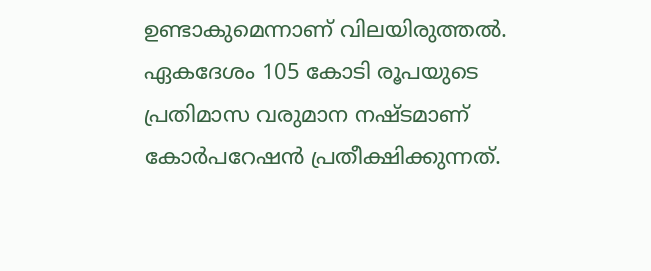ഉണ്ടാകുമെന്നാണ് വിലയിരുത്തൽ. ഏകദേശം 105 കോടി രൂപയുടെ പ്രതിമാസ വരുമാന നഷ്ടമാണ് കോർപറേഷൻ പ്രതീക്ഷിക്കുന്നത്.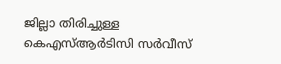ജില്ലാ തിരിച്ചുള്ള കെഎസ്ആർടിസി സർവീസ്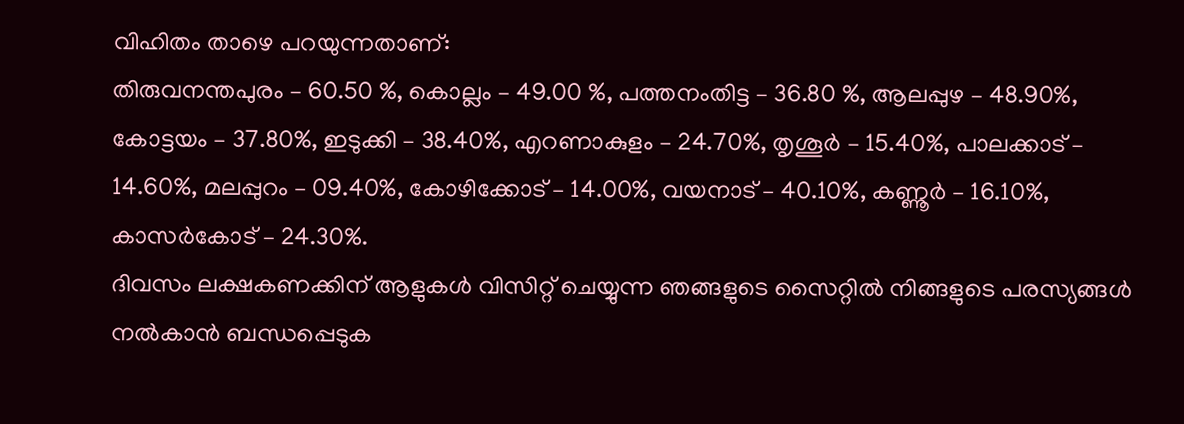വിഹിതം താഴെ പറയുന്നതാണ്:
തിരുവനന്തപുരം – 60.50 %, കൊല്ലം – 49.00 %, പത്തനംതിട്ട – 36.80 %, ആലപ്പുഴ – 48.90%, കോട്ടയം – 37.80%, ഇടുക്കി – 38.40%, എറണാകുളം – 24.70%, തൃശൂർ – 15.40%, പാലക്കാട് – 14.60%, മലപ്പുറം – 09.40%, കോഴിക്കോട് – 14.00%, വയനാട് – 40.10%, കണ്ണൂർ – 16.10%, കാസർകോട് – 24.30%.
ദിവസം ലക്ഷകണക്കിന് ആളുകൾ വിസിറ്റ് ചെയ്യുന്ന ഞങ്ങളുടെ സൈറ്റിൽ നിങ്ങളുടെ പരസ്യങ്ങൾ നൽകാൻ ബന്ധപ്പെടുക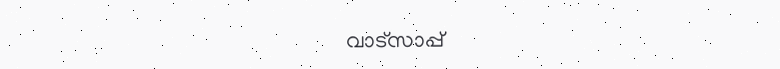വാട്സാപ്പ്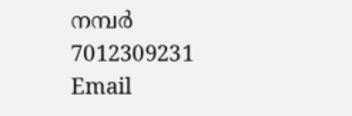നമ്പർ 7012309231 Email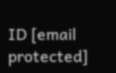ID [email protected]